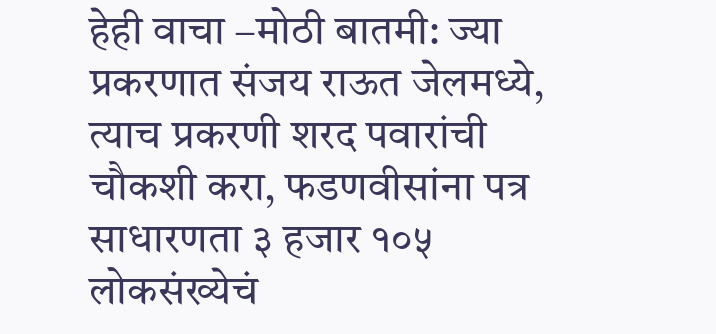हेही वाचा –मोठी बातमी: ज्या प्रकरणात संजय राऊत जेलमध्ये, त्याच प्रकरणी शरद पवारांची चौकशी करा, फडणवीसांना पत्र
साधारणता ३ हजार १०५ लोकसंख्येचं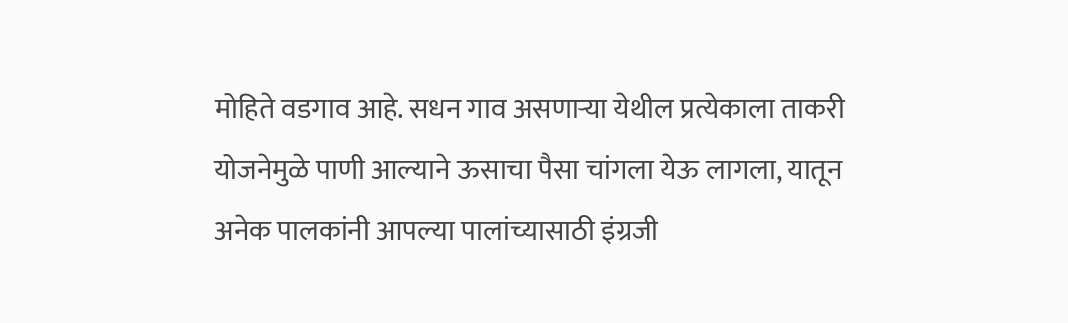मोहिते वडगाव आहे. सधन गाव असणाऱ्या येथील प्रत्येकाला ताकरी योजनेमुळे पाणी आल्याने ऊसाचा पैसा चांगला येऊ लागला, यातून अनेक पालकांनी आपल्या पालांच्यासाठी इंग्रजी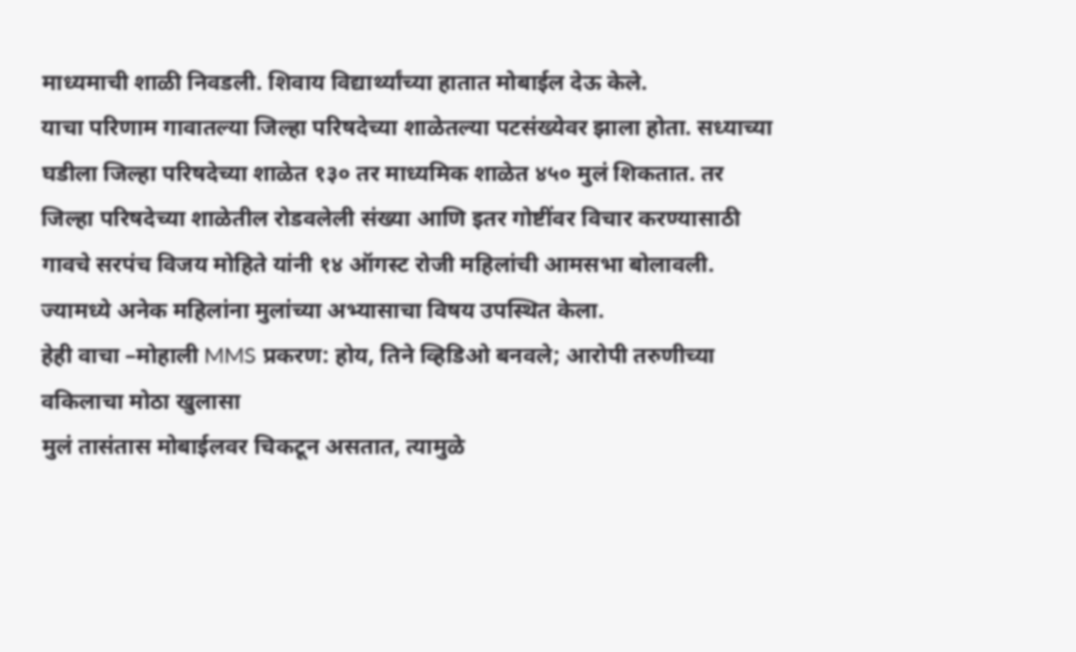माध्यमाची शाळी निवडली. शिवाय विद्यार्थ्यांच्या हातात मोबाईल देऊ केले.
याचा परिणाम गावातल्या जिल्हा परिषदेच्या शाळेतल्या पटसंख्येवर झाला होता. सध्याच्या घडीला जिल्हा परिषदेच्या शाळेत १३० तर माध्यमिक शाळेत ४५० मुलं शिकतात. तर जिल्हा परिषदेच्या शाळेतील रोडवलेली संख्या आणि इतर गोष्टींवर विचार करण्यासाठी गावचे सरपंच विजय मोहिते यांनी १४ ऑगस्ट रोजी महिलांची आमसभा बोलावली. ज्यामध्ये अनेक महिलांना मुलांच्या अभ्यासाचा विषय उपस्थित केला.
हेही वाचा –मोहाली MMS प्रकरण: होय, तिने व्हिडिओ बनवले; आरोपी तरुणीच्या वकिलाचा मोठा खुलासा
मुलं तासंतास मोबाईलवर चिकटून असतात, त्यामुळे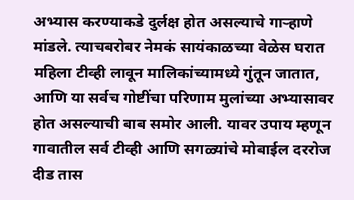अभ्यास करण्याकडे दुर्लक्ष होत असल्याचे गाऱ्हाणे मांडले. त्याचबरोबर नेमकं सायंकाळच्या वेळेस घरात महिला टीव्ही लावून मालिकांच्यामध्ये गुंतून जातात, आणि या सर्वच गोष्टींचा परिणाम मुलांच्या अभ्यासावर होत असल्याची बाब समोर आली. यावर उपाय म्हणून गावातील सर्व टीव्ही आणि सगळ्यांचे मोबाईल दररोज दीड तास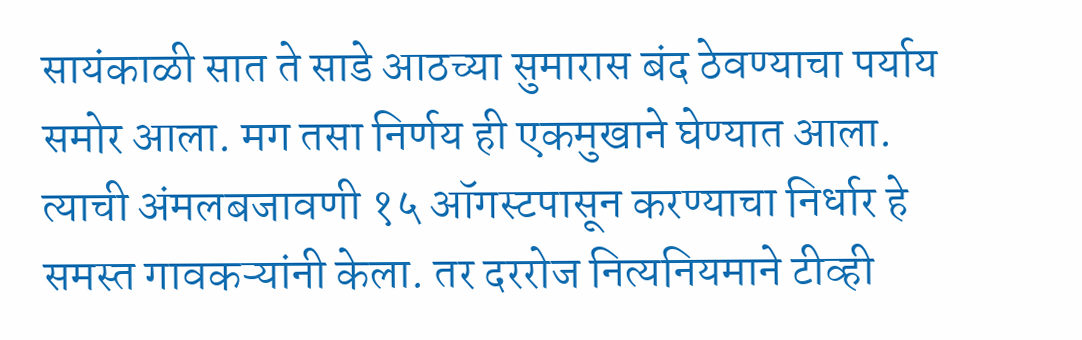सायंकाळी सात ते साडे आठच्या सुमारास बंद ठेवण्याचा पर्याय समोर आला. मग तसा निर्णय ही एकमुखाने घेण्यात आला. त्याची अंमलबजावणी १५ ऑगस्टपासून करण्याचा निर्धार हे समस्त गावकऱ्यांनी केला. तर दररोज नित्यनियमाने टीव्ही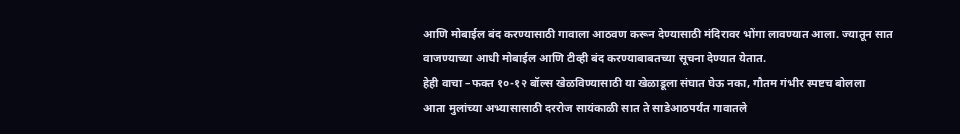आणि मोबाईल बंद करण्यासाठी गावाला आठवण करून देण्यासाठी मंदिरावर भोंगा लावण्यात आला. ज्यातून सात वाजण्याच्या आधी मोबाईल आणि टीव्ही बंद करण्याबाबतच्या सूचना देण्यात येतात.
हेही वाचा –फक्त १०-१२ बॉल्स खेळविण्यासाठी या खेळाडूला संघात घेऊ नका, गौतम गंभीर स्पष्टच बोलला
आता मुलांच्या अभ्यासासाठी दररोज सायंकाळी सात ते साडेआठपर्यंत गावातले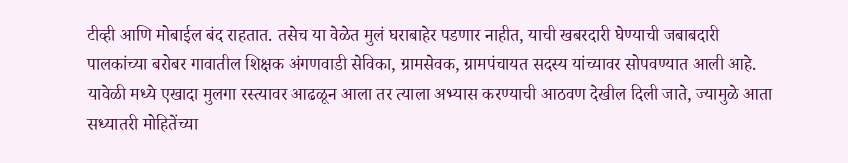टीव्ही आणि मोबाईल बंद राहतात. तसेच या वेळेत मुलं घराबाहेर पडणार नाहीत, याची खबरदारी घेण्याची जबाबदारी पालकांच्या बरोबर गावातील शिक्षक अंगणवाडी सेविका, ग्रामसेवक, ग्रामपंचायत सदस्य यांच्यावर सोपवण्यात आली आहे. यावेळी मध्ये एखादा मुलगा रस्त्यावर आढळून आला तर त्याला अभ्यास करण्याची आठवण देखील दिली जाते, ज्यामुळे आता सध्यातरी मोहितेंच्या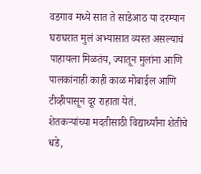वडगाव मध्ये सात ते साडेआठ या दरम्यान घराघरात मुलं अभ्यासात व्यस्त असल्याचं पाहायला मिळतंय, ज्यातून मुलांना आणि पालकांनाही काही काळ मोबाईल आणि टीव्हीपासून दूर राहाता येतं.
शेतकऱ्यांच्या मदतीसाठी विद्यार्थ्यांना शेतीचे धडे,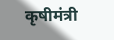कृषीमंत्री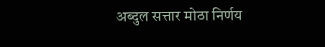अब्दुल सत्तार मोठा निर्णय